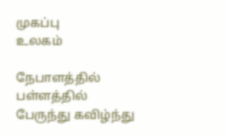முகப்பு
உலகம்

நேபாளத்தில் பள்ளத்தில் பேருந்து கவிழ்ந்து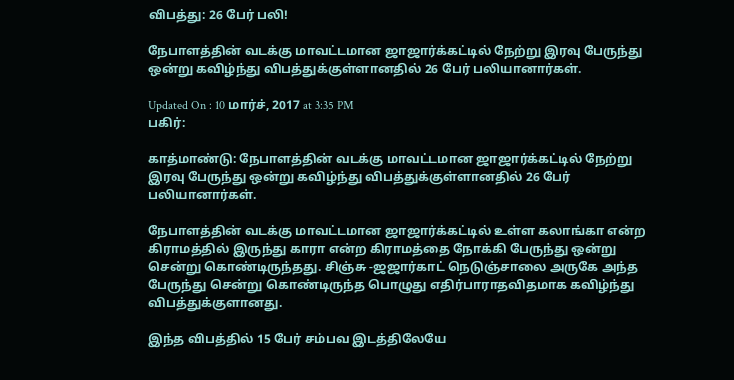விபத்து: 26 பேர் பலி!

நேபாளத்தின் வடக்கு மாவட்டமான ஜாஜார்க்கட்டில் நேற்று இரவு பேருந்து ஒன்று கவிழ்ந்து விபத்துக்குள்ளானதில் 26 பேர் பலியானார்கள்.

Updated On : 10 மார்ச், 2017 at 3:35 PM
பகிர்:

காத்மாண்டு: நேபாளத்தின் வடக்கு மாவட்டமான ஜாஜார்க்கட்டில் நேற்று இரவு பேருந்து ஒன்று கவிழ்ந்து விபத்துக்குள்ளானதில் 26 பேர் பலியானார்கள்.

நேபாளத்தின் வடக்கு மாவட்டமான ஜாஜார்க்கட்டில் உள்ள கலாங்கா என்ற கிராமத்தில் இருந்து காரா என்ற கிராமத்தை நோக்கி பேருந்து ஒன்று சென்று கொண்டிருந்தது. சிஞ்சு -ஜஜார்காட் நெடுஞ்சாலை அருகே அந்த  பேருந்து சென்று கொண்டிருந்த பொழுது எதிர்பாராதவிதமாக கவிழ்ந்து விபத்துக்குளானது.

இந்த விபத்தில் 15 பேர் சம்பவ இடத்திலேயே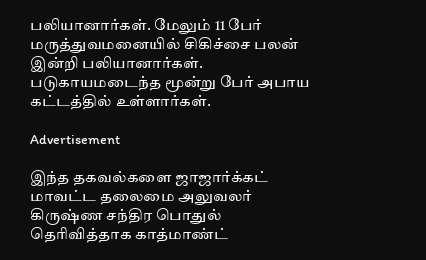பலியானார்கள். மேலும் 11 பேர் மருத்துவமனையில் சிகிச்சை பலன் இன்றி பலியானார்கள். படுகாயமடைந்த மூன்று பேர் அபாய கட்டத்தில் உள்ளார்கள்.

Advertisement

இந்த தகவல்களை ஜாஜார்க்கட் மாவட்ட தலைமை அலுவலர் கிருஷ்ண சந்திர பொதுல் தெரிவித்தாக காத்மாண்ட்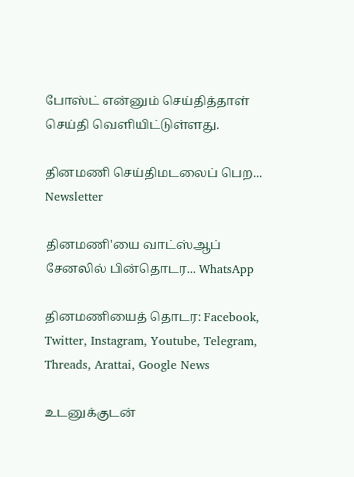போஸ்ட் என்னும் செய்தித்தாள் செய்தி வெளியிட்டுள்ளது.

தினமணி செய்திமடலைப் பெற... Newsletter

தினமணி'யை வாட்ஸ்ஆப் சேனலில் பின்தொடர... WhatsApp

தினமணியைத் தொடர: Facebook, Twitter, Instagram, Youtube, Telegram, Threads, Arattai, Google News

உடனுக்குடன்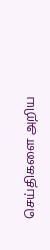செய்திகளை அறிய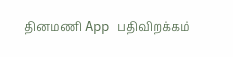தினமணி App பதிவிறக்கம்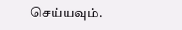செய்யவும்.